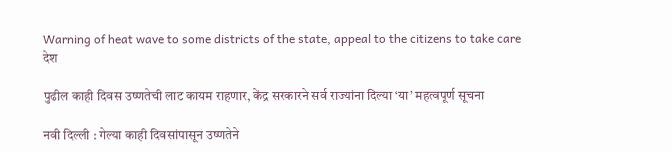Warning of heat wave to some districts of the state, appeal to the citizens to take care
देश

पुढील काही दिवस उष्णतेची लाट कायम राहणार, केंद्र सरकारने सर्व राज्यांना दिल्या ‘या’ महत्वपूर्ण सूचना

नवी दिल्ली : गेल्या काही दिवसांपासून उष्णतेने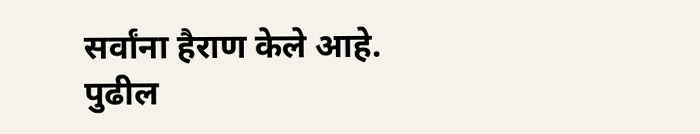सर्वांना हैराण केले आहे. पुढील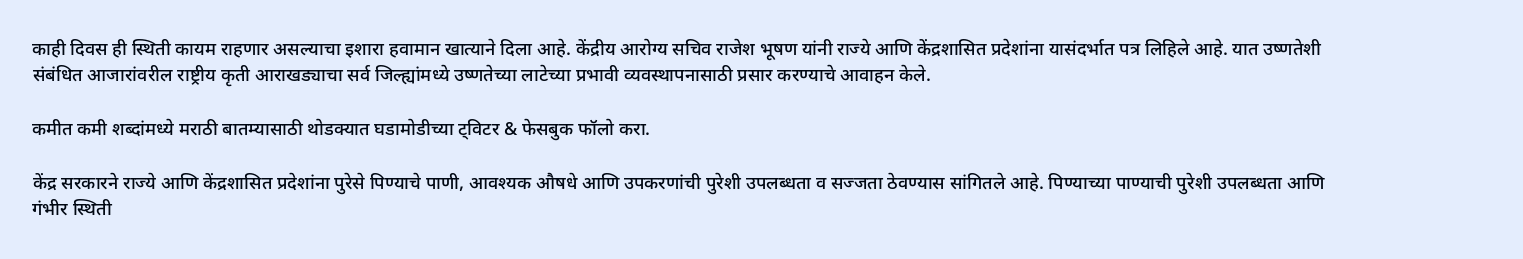काही दिवस ही स्थिती कायम राहणार असल्याचा इशारा हवामान खात्याने दिला आहे. केंद्रीय आरोग्य सचिव राजेश भूषण यांनी राज्ये आणि केंद्रशासित प्रदेशांना यासंदर्भात पत्र लिहिले आहे. यात उष्णतेशी संबंधित आजारांवरील राष्ट्रीय कृती आराखड्याचा सर्व जिल्ह्यांमध्ये उष्णतेच्या लाटेच्या प्रभावी व्यवस्थापनासाठी प्रसार करण्याचे आवाहन केले.

कमीत कमी शब्दांमध्ये मराठी बातम्यासाठी थोडक्यात घडामोडीच्या ट्विटर & फेसबुक फॉलो करा.

केंद्र सरकारने राज्ये आणि केंद्रशासित प्रदेशांना पुरेसे पिण्याचे पाणी, आवश्यक औषधे आणि उपकरणांची पुरेशी उपलब्धता व सज्जता ठेवण्यास सांगितले आहे. पिण्याच्या पाण्याची पुरेशी उपलब्धता आणि गंभीर स्थिती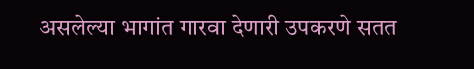असलेल्या भागांत गारवा देणारी उपकरणे सतत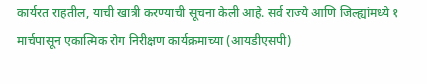कार्यरत राहतील, याची खात्री करण्याची सूचना केली आहे. सर्व राज्ये आणि जिल्ह्यांमध्ये १ मार्चपासून एकात्मिक रोग निरीक्षण कार्यक्रमाच्या (आयडीएसपी)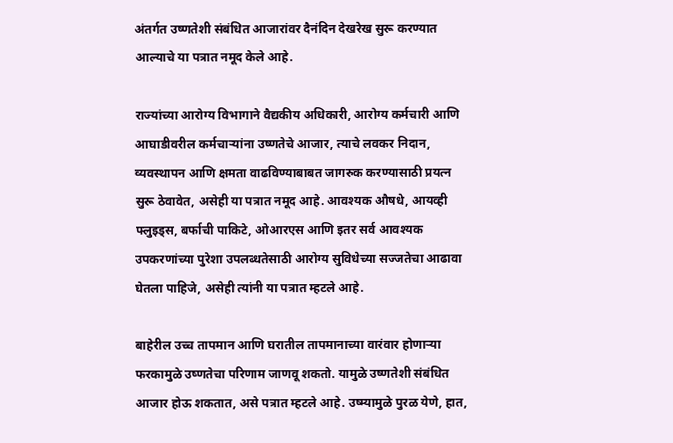अंतर्गत उष्णतेशी संबंधित आजारांवर दैनंदिन देखरेख सुरू करण्यात आल्याचे या पत्रात नमूद केले आहे.

राज्यांच्या आरोग्य विभागाने वैद्यकीय अधिकारी, आरोग्य कर्मचारी आणि आघाडीवरील कर्मचाऱ्यांना उष्णतेचे आजार, त्याचे लवकर निदान, व्यवस्थापन आणि क्षमता वाढविण्याबाबत जागरुक करण्यासाठी प्रयत्न सुरू ठेवावेत, असेही या पत्रात नमूद आहे. आवश्यक औषधे, आयव्ही फ्लुइड्स, बर्फाची पाकिटे, ओआरएस आणि इतर सर्व आवश्यक उपकरणांच्या पुरेशा उपलब्धतेसाठी आरोग्य सुविधेच्या सज्जतेचा आढावा घेतला पाहिजे, असेही त्यांनी या पत्रात म्हटले आहे.

बाहेरील उच्च तापमान आणि घरातील तापमानाच्या वारंवार होणाऱ्या फरकामुळे उष्णतेचा परिणाम जाणवू शकतो. यामुळे उष्णतेशी संबंधित आजार होऊ शकतात, असे पत्रात म्हटले आहे. उष्म्यामुळे पुरळ येणे, हात,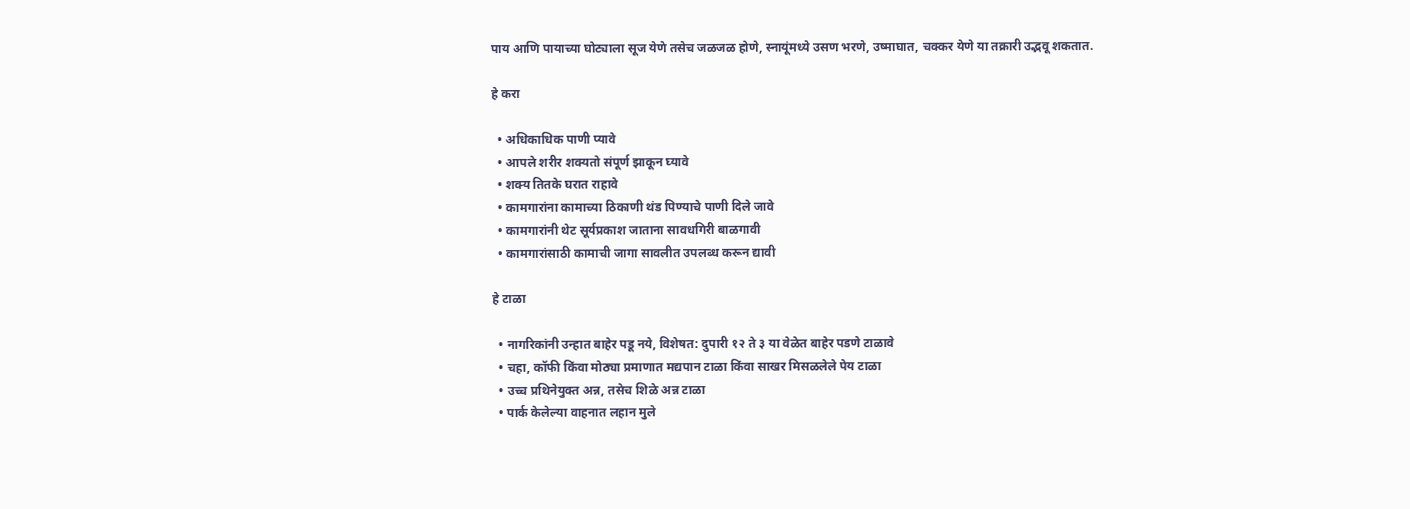पाय आणि पायाच्या घोट्याला सूज येणे तसेच जळजळ होणे, स्नायूंमध्ये उसण भरणे, उष्माघात, चक्कर येणे या तक्रारी उद्भवू शकतात.

हे करा

  • अधिकाधिक पाणी प्यावे
  • आपले शरीर शक्यतो संपूर्ण झाकून घ्यावे
  • शक्य तितके घरात राहावे
  • कामगारांना कामाच्या ठिकाणी थंड पिण्याचे पाणी दिले जावे
  • कामगारांनी थेट सूर्यप्रकाश जाताना सावधगिरी बाळगावी
  • कामगारांसाठी कामाची जागा सावलीत उपलब्ध करून द्यावी

हे टाळा

  • नागरिकांनी उन्हात बाहेर पडू नये, विशेषत: दुपारी १२ ते ३ या वेळेत बाहेर पडणे टाळावे
  • चहा, कॉफी किंवा मोठ्या प्रमाणात मद्यपान टाळा किंवा साखर मिसळलेले पेय टाळा
  • उच्च प्रथिनेयुक्त अन्न, तसेच शिळे अन्न टाळा
  • पार्क केलेल्या वाहनात लहान मुले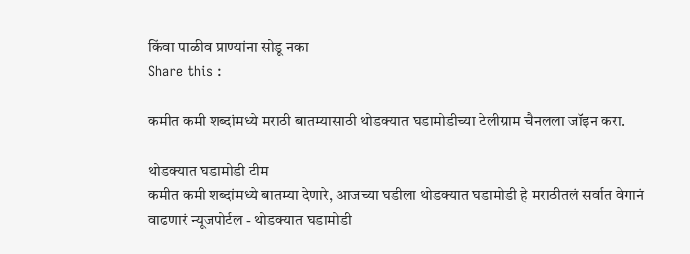किंवा पाळीव प्राण्यांना सोडू नका
Share this :

कमीत कमी शब्दांमध्ये मराठी बातम्यासाठी थोडक्यात घडामोडीच्या टेलीग्राम चैनलला जॉइन करा.

थोडक्यात घडामोडी टीम
कमीत कमी शब्दांमध्ये बातम्या देणारे, आजच्या घडीला थोडक्यात घडामोडी हे मराठीतलं सर्वात वेगानं वाढणारं न्यूजपोर्टल - थोडक्यात घडामोडी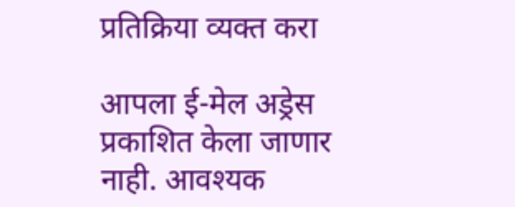प्रतिक्रिया व्यक्त करा

आपला ई-मेल अड्रेस प्रकाशित केला जाणार नाही. आवश्यक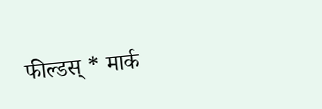फील्डस् * मार्क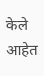केले आहेत